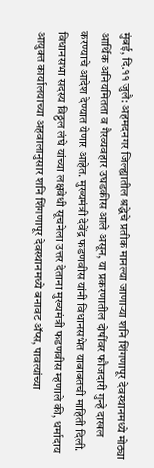मुंबई, दि.११ जुलै: अहमदनगर जिल्ह्यातील श्रद्धेचे प्रतीक मानल्या जाणाऱ्या शनि शिंगणापूर देवस्थानमध्ये मोठ्या आर्थिक अनियमितता व गैरव्यवहार उघडकीस आले असून, या प्रकरणातील दोषींवर फौजदारी गुन्हे दाखल करण्याचे आदेश देण्यात येणार आहेत. मुख्यमंत्री देवेंद्र फडणवीस यांनी विधानसभेत याबाबतची माहिती दिली.
विधानसभा सदस्य विठ्ठल लंघे यांच्या लक्षवेधी सूचनेला उत्तर देताना मुख्यमंत्री फडणवीस म्हणाले की, धर्मादाय आयुक्त कार्यालयाच्या अहवालानुसार शनि शिंगणापूर देवस्थानमध्ये बनावट ॲप्स, पावत्यांच्या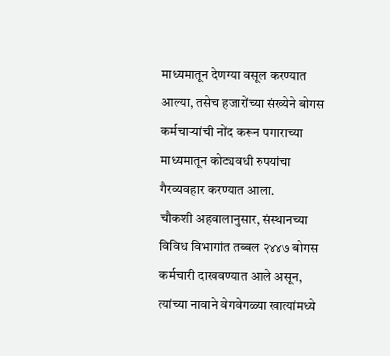माध्यमातून देणग्या वसूल करण्यात आल्या, तसेच हजारोंच्या संख्येने बोगस कर्मचाऱ्यांची नोंद करून पगाराच्या माध्यमातून कोट्यवधी रुपयांचा गैरव्यवहार करण्यात आला.
चौकशी अहवालानुसार, संस्थानच्या विविध विभागांत तब्बल २४४७ बोगस कर्मचारी दाखवण्यात आले असून, त्यांच्या नावाने वेगवेगळ्या खात्यांमध्ये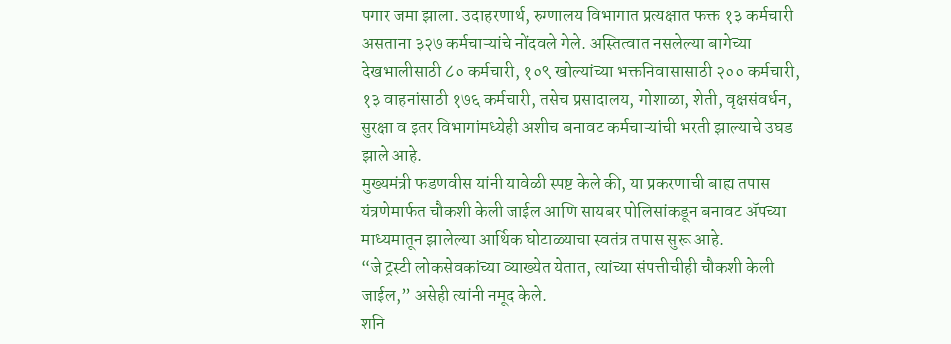पगार जमा झाला. उदाहरणार्थ, रुग्णालय विभागात प्रत्यक्षात फक्त १३ कर्मचारी असताना ३२७ कर्मचाऱ्यांचे नोंदवले गेले. अस्तित्वात नसलेल्या बागेच्या देखभालीसाठी ८० कर्मचारी, १०९ खोल्यांच्या भक्तनिवासासाठी २०० कर्मचारी, १३ वाहनांसाठी १७६ कर्मचारी, तसेच प्रसादालय, गोशाळा, शेती, वृक्षसंवर्धन, सुरक्षा व इतर विभागांमध्येही अशीच बनावट कर्मचाऱ्यांची भरती झाल्याचे उघड झाले आहे.
मुख्यमंत्री फडणवीस यांनी यावेळी स्पष्ट केले की, या प्रकरणाची बाह्य तपास यंत्रणेमार्फत चौकशी केली जाईल आणि सायबर पोलिसांकडून बनावट ॲपच्या माध्यमातून झालेल्या आर्थिक घोटाळ्याचा स्वतंत्र तपास सुरू आहे.
“जे ट्रस्टी लोकसेवकांच्या व्याख्येत येतात, त्यांच्या संपत्तीचीही चौकशी केली जाईल,” असेही त्यांनी नमूद केले.
शनि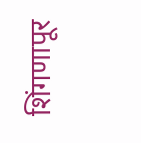शिंगणापूर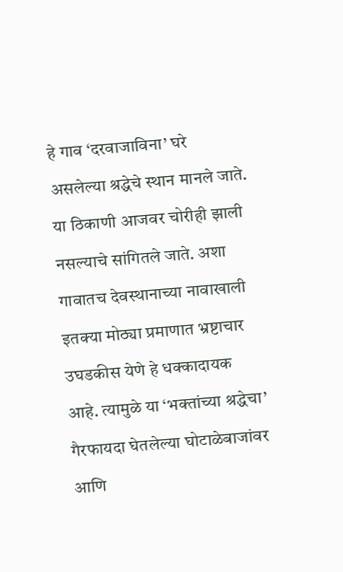हे गाव ‘दरवाजाविना’ घरे असलेल्या श्रद्धेचे स्थान मानले जाते. या ठिकाणी आजवर चोरीही झाली नसल्याचे सांगितले जाते. अशा गावातच देवस्थानाच्या नावाखाली इतक्या मोठ्या प्रमाणात भ्रष्टाचार उघडकीस येणे हे धक्कादायक आहे. त्यामुळे या ‘भक्तांच्या श्रद्धेचा’ गैरफायदा घेतलेल्या घोटाळेबाजांवर आणि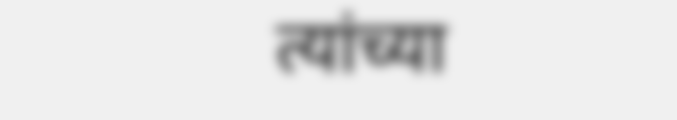त्यांच्या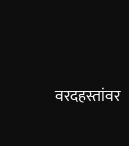वरदहस्तांवर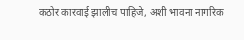कठोर कारवाई झालीच पाहिजे, अशी भावना नागरिक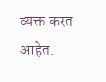व्यक्त करत आहेत.